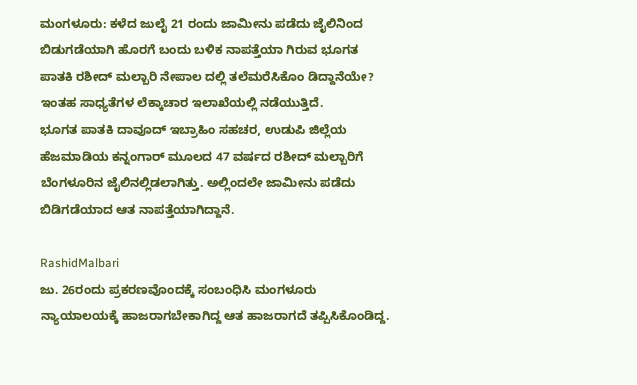ಮಂಗಳೂರು: ಕಳೆದ ಜುಲೈ 21 ರಂದು ಜಾಮೀನು ಪಡೆದು ಜೈಲಿನಿಂದ ಬಿಡುಗಡೆಯಾಗಿ ಹೊರಗೆ ಬಂದು ಬಳಿಕ ನಾಪತ್ತೆಯಾ ಗಿರುವ ಭೂಗತ ಪಾತಕಿ ರಶೀದ್ ಮಲ್ಬಾರಿ ನೇಪಾಲ ದಲ್ಲಿ ತಲೆಮರೆಸಿಕೊಂ ಡಿದ್ದಾನೆಯೇ? ಇಂತಹ ಸಾಧ್ಯತೆಗಳ ಲೆಕ್ಕಾಚಾರ ಇಲಾಖೆಯಲ್ಲಿ ನಡೆಯುತ್ತಿದೆ.
ಭೂಗತ ಪಾತಕಿ ದಾವೂದ್ ಇಬ್ರಾಹಿಂ ಸಹಚರ, ಉಡುಪಿ ಜಿಲ್ಲೆಯ ಹೆಜಮಾಡಿಯ ಕನ್ನಂಗಾರ್ ಮೂಲದ 47 ವರ್ಷದ ರಶೀದ್ ಮಲ್ಬಾರಿಗೆ ಬೆಂಗಳೂರಿನ ಜೈಲಿನಲ್ಲಿಡಲಾಗಿತ್ತು. ಅಲ್ಲಿಂದಲೇ ಜಾಮೀನು ಪಡೆದು ಬಿಡಿಗಡೆಯಾದ ಆತ ನಾಪತ್ತೆಯಾಗಿದ್ದಾನೆ.

RashidMalbari
ಜು. 26ರಂದು ಪ್ರಕರಣವೊಂದಕ್ಕೆ ಸಂಬಂಧಿಸಿ ಮಂಗಳೂರು ನ್ಯಾಯಾಲಯಕ್ಕೆ ಹಾಜರಾಗಬೇಕಾಗಿದ್ದ ಆತ ಹಾಜರಾಗದೆ ತಪ್ಪಿಸಿಕೊಂಡಿದ್ದ.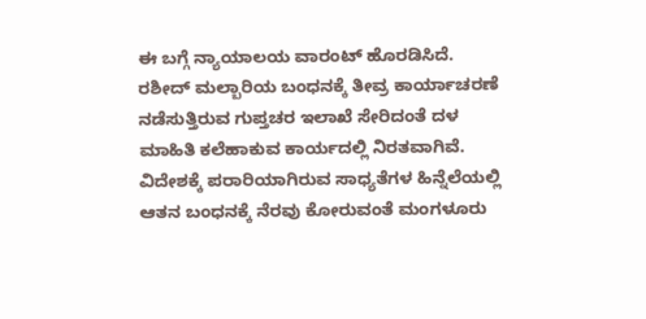ಈ ಬಗ್ಗೆ ನ್ಯಾಯಾಲಯ ವಾರಂಟ್ ಹೊರಡಿಸಿದೆ.
ರಶೀದ್ ಮಲ್ಬಾರಿಯ ಬಂಧನಕ್ಕೆ ತೀವ್ರ ಕಾರ್ಯಾಚರಣೆ ನಡೆಸುತ್ತಿರುವ ಗುಪ್ತಚರ ಇಲಾಖೆ ಸೇರಿದಂತೆ ದಳ ಮಾಹಿತಿ ಕಲೆಹಾಕುವ ಕಾರ್ಯದಲ್ಲಿ ನಿರತವಾಗಿವೆ. ವಿದೇಶಕ್ಕೆ ಪರಾರಿಯಾಗಿರುವ ಸಾಧ್ಯತೆಗಳ ಹಿನ್ನೆಲೆಯಲ್ಲಿ ಆತನ ಬಂಧನಕ್ಕೆ ನೆರವು ಕೋರುವಂತೆ ಮಂಗಳೂರು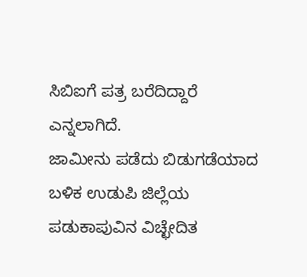ಸಿಬಿಐಗೆ ಪತ್ರ ಬರೆದಿದ್ದಾರೆ ಎನ್ನಲಾಗಿದೆ.
ಜಾಮೀನು ಪಡೆದು ಬಿಡುಗಡೆಯಾದ ಬಳಿಕ ಉಡುಪಿ ಜಿಲ್ಲೆಯ ಪಡುಕಾಪುವಿನ ವಿಚ್ಛೇದಿತ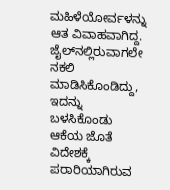ಮಹಿಳೆಯೋರ್ವಳನ್ನು ಆತ ವಿವಾಹವಾಗಿದ್ದ. ಜೈಲ್‍ನಲ್ಲಿರುವಾಗಲೇ ನಕಲಿ ಮಾಡಿಸಿಕೊಂಡಿದ್ದು, ಇದನ್ನು ಬಳಸಿಕೊಂಡು ಆಕೆಯ ಜೊತೆ ವಿದೇಶಕ್ಕೆ ಪರಾರಿಯಾಗಿರುವ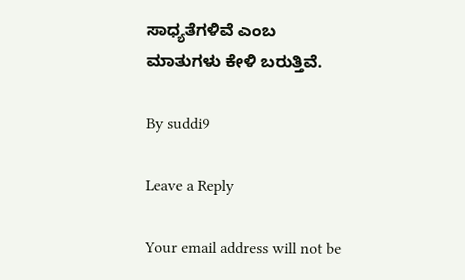ಸಾಧ್ಯತೆಗಳಿವೆ ಎಂಬ ಮಾತುಗಳು ಕೇಳಿ ಬರುತ್ತಿವೆ.

By suddi9

Leave a Reply

Your email address will not be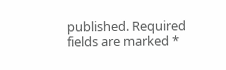published. Required fields are marked *